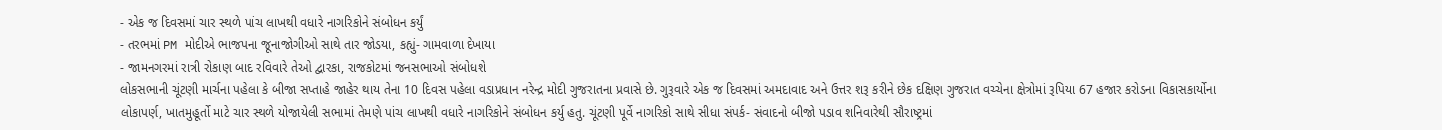- એક જ દિવસમાં ચાર સ્થળે પાંચ લાખથી વધારે નાગરિકોને સંબોધન કર્યું
- તરભમાં PM મોદીએ ભાજપના જૂનાજોગીઓ સાથે તાર જોડયા, કહ્યું- ગામવાળા દેખાયા
- જામનગરમાં રાત્રી રોકાણ બાદ રવિવારે તેઓ દ્વારકા, રાજકોટમાં જનસભાઓ સંબોધશે
લોકસભાની ચૂંટણી માર્ચના પહેલા કે બીજા સપ્તાહે જાહેર થાય તેના 10 દિવસ પહેલા વડાપ્રધાન નરેન્દ્ર મોદી ગુજરાતના પ્રવાસે છે. ગુરૂવારે એક જ દિવસમાં અમદાવાદ અને ઉત્તર શરૂ કરીને છેક દક્ષિણ ગુજરાત વચ્ચેના ક્ષેત્રોમાં રૂપિયા 67 હજાર કરોડના વિકાસકાર્યોના લોકાપર્ણ, ખાતમુહૂર્તો માટે ચાર સ્થળે યોજાયેલી સભામાં તેમણે પાંચ લાખથી વધારે નાગરિકોને સંબોધન કર્યુ હતુ. ચૂંટણી પૂર્વે નાગરિકો સાથે સીધા સંપર્ક- સંવાદનો બીજો પડાવ શનિવારેથી સૌરાષ્ટ્રમાં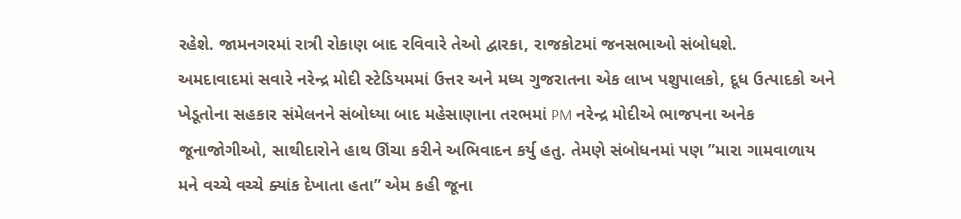રહેશે. જામનગરમાં રાત્રી રોકાણ બાદ રવિવારે તેઓ દ્વારકા, રાજકોટમાં જનસભાઓ સંબોધશે.
અમદાવાદમાં સવારે નરેન્દ્ર મોદી સ્ટેડિયમમાં ઉત્તર અને મધ્ય ગુજરાતના એક લાખ પશુપાલકો, દૂધ ઉત્પાદકો અને ખેડૂતોના સહકાર સંમેલનને સંબોધ્યા બાદ મહેસાણાના તરભમાં PM નરેન્દ્ર મોદીએ ભાજપના અનેક જૂનાજોગીઓ, સાથીદારોને હાથ ઊંચા કરીને અભિવાદન કર્યુ હતુ. તેમણે સંબોધનમાં પણ ”મારા ગામવાળાય મને વચ્ચે વચ્ચે ક્યાંક દેખાતા હતા” એમ કહી જૂના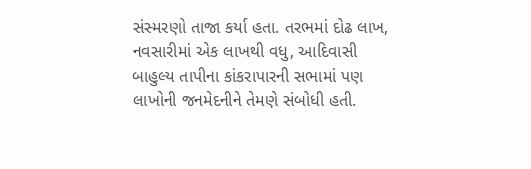સંસ્મરણો તાજા કર્યા હતા. તરભમાં દોઢ લાખ, નવસારીમાં એક લાખથી વધુ, આદિવાસી બાહુલ્ય તાપીના કાંકરાપારની સભામાં પણ લાખોની જનમેદનીને તેમણે સંબોધી હતી.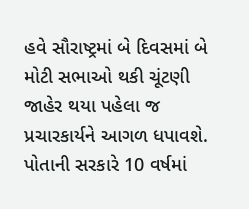હવે સૌરાષ્ટ્રમાં બે દિવસમાં બે મોટી સભાઓ થકી ચૂંટણી જાહેર થયા પહેલા જ પ્રચારકાર્યને આગળ ધપાવશે. પોતાની સરકારે 10 વર્ષમાં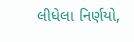લીધેલા નિર્ણયો,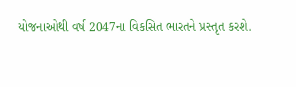યોજનાઓથી વર્ષ 2047ના વિકસિત ભારતને પ્રસ્તૃત કરશે.